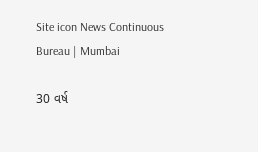Site icon News Continuous Bureau | Mumbai

30 વર્ષ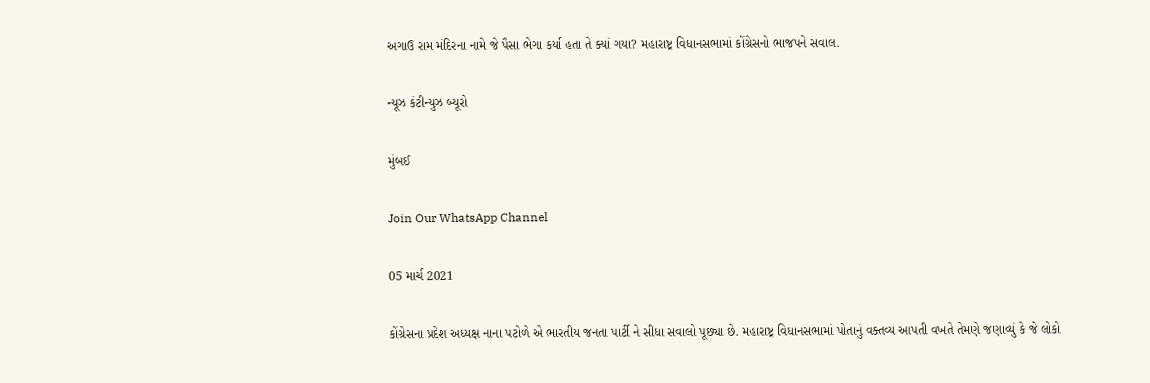અગાઉ રામ મંદિરના નામે જે પૈસા ભેગા કર્યા હતા તે ક્યાં ગયા? મહારાષ્ટ્ર વિધાનસભામાં કોંગ્રેસનો ભાજપને સવાલ.

ન્યૂઝ કંટીન્યુઝ બ્યૂરો

મુંબઈ

Join Our WhatsApp Channel

05 માર્ચ 2021

કોંગ્રેસના પ્રદેશ અધ્યક્ષ નાના પટોળે એ ભારતીય જનતા પાર્ટી ને સીધા સવાલો પૂછ્યા છે. મહારાષ્ટ્ર વિધાનસભામાં પોતાનું વક્તવ્ય આપતી વખતે તેમણે જણાવ્યું કે જે લોકો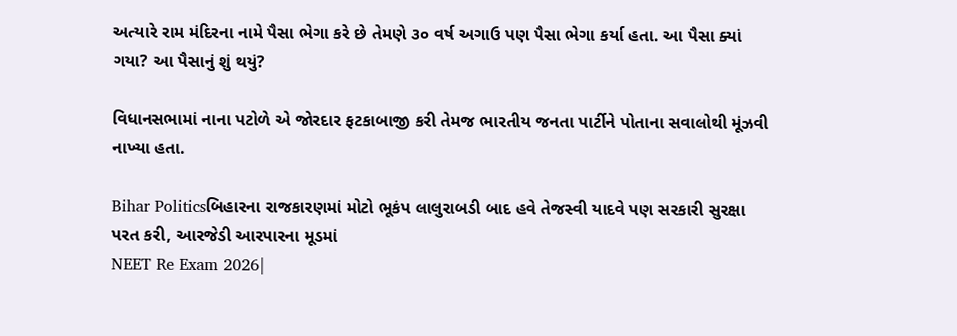અત્યારે રામ મંદિરના નામે પૈસા ભેગા કરે છે તેમણે ૩૦ વર્ષ અગાઉ પણ પૈસા ભેગા કર્યા હતા. આ પૈસા ક્યાં ગયા? આ પૈસાનું શું થયું?

વિધાનસભામાં નાના પટોળે એ જોરદાર ફટકાબાજી કરી તેમજ ભારતીય જનતા પાર્ટીને પોતાના સવાલોથી મૂંઝવી નાખ્યા હતા.

Bihar Politicsબિહારના રાજકારણમાં મોટો ભૂકંપ લાલુરાબડી બાદ હવે તેજસ્વી યાદવે પણ સરકારી સુરક્ષા પરત કરી, આરજેડી આરપારના મૂડમાં
NEET Re Exam 2026|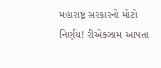મહારાષ્ટ્ર સરકારનો મોટો નિર્ણય! રીએક્ઝામ આપતા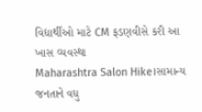વિદ્યાર્થીઓ માટે CM ફડણવીસે કરી આ ખાસ વ્યવસ્થા
Maharashtra Salon Hike।સામાન્ય જનતાને વધુ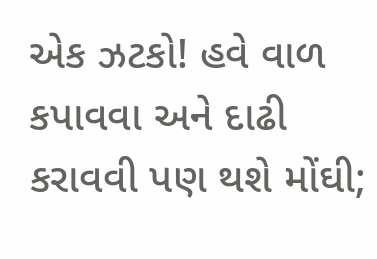એક ઝટકો! હવે વાળ કપાવવા અને દાઢી કરાવવી પણ થશે મોંઘી;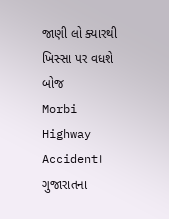જાણી લો ક્યારથી ખિસ્સા પર વધશે બોજ
Morbi Highway Accident। ગુજારાતના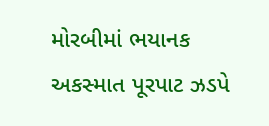મોરબીમાં ભયાનક અકસ્માત પૂરપાટ ઝડપે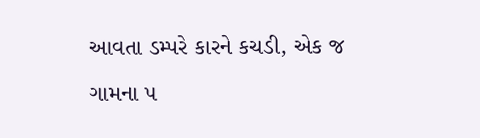આવતા ડમ્પરે કારને કચડી, એક જ ગામના ૫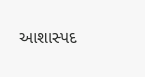આશાસ્પદ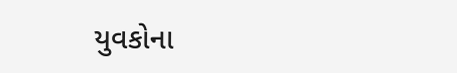યુવકોના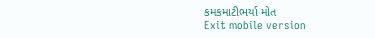કમકમાટીભર્યા મોત
Exit mobile version